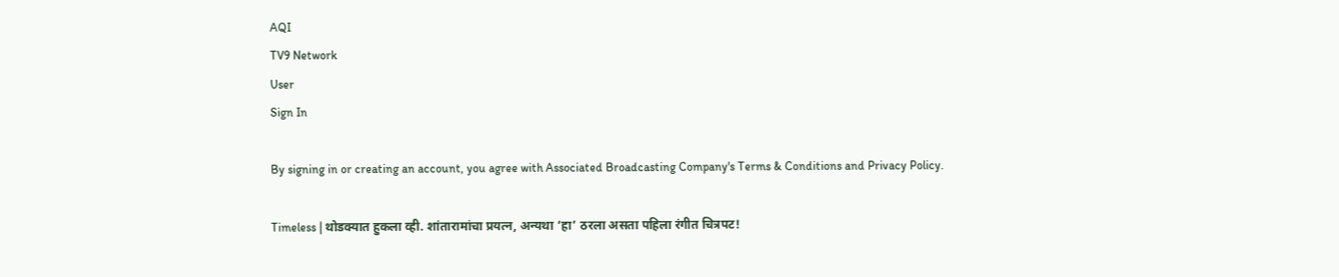AQI
TV9 Network
User
Sign In

By signing in or creating an account, you agree with Associated Broadcasting Company's Terms & Conditions and Privacy Policy.

Timeless | थोडक्यात हुकला व्ही. शांतारामांचा प्रयत्न, अन्यथा ‘हा’ ठरला असता पहिला रंगीत चित्रपट!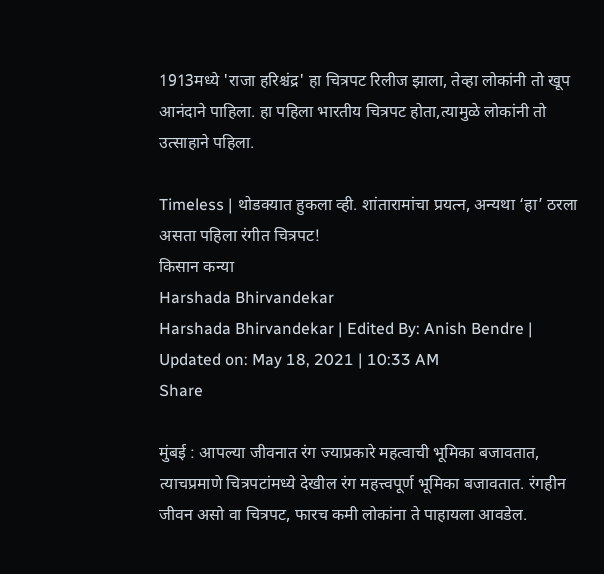1913मध्ये 'राजा हरिश्चंद्र' हा चित्रपट रिलीज झाला, तेव्हा लोकांनी तो खूप आनंदाने पाहिला. हा पहिला भारतीय चित्रपट होता,त्यामुळे लोकांनी तो उत्साहाने पहिला.

Timeless | थोडक्यात हुकला व्ही. शांतारामांचा प्रयत्न, अन्यथा ‘हा’ ठरला असता पहिला रंगीत चित्रपट!
किसान कन्या
Harshada Bhirvandekar
Harshada Bhirvandekar | Edited By: Anish Bendre | Updated on: May 18, 2021 | 10:33 AM
Share

मुंबई : आपल्या जीवनात रंग ज्याप्रकारे महत्वाची भूमिका बजावतात, त्याचप्रमाणे चित्रपटांमध्ये देखील रंग महत्त्वपूर्ण भूमिका बजावतात. रंगहीन जीवन असो वा चित्रपट, फारच कमी लोकांना ते पाहायला आवडेल.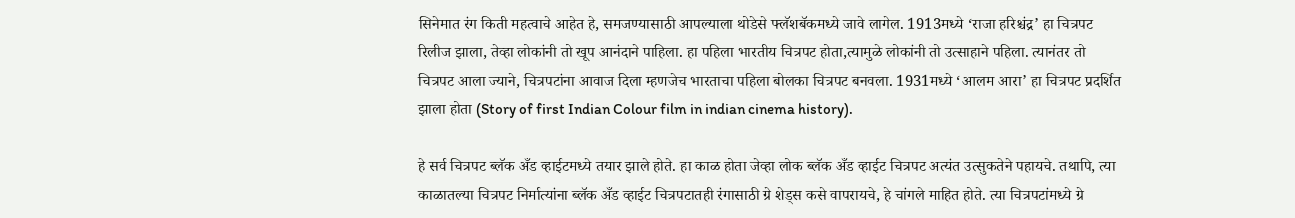सिनेमात रंग किती महत्वाचे आहेत हे, समजण्यासाठी आपल्याला थोडेसे फ्लॅशबॅकमध्ये जावे लागेल. 1913मध्ये ‘राजा हरिश्चंद्र’ हा चित्रपट रिलीज झाला, तेव्हा लोकांनी तो खूप आनंदाने पाहिला. हा पहिला भारतीय चित्रपट होता,त्यामुळे लोकांनी तो उत्साहाने पहिला. त्यानंतर तो चित्रपट आला ज्याने, चित्रपटांना आवाज दिला म्हणजेच भारताचा पहिला बोलका चित्रपट बनवला. 1931मध्ये ‘आलम आरा’ हा चित्रपट प्रदर्शित झाला होता (Story of first Indian Colour film in indian cinema history).

हे सर्व चित्रपट ब्लॅक अँड व्हाईटमध्ये तयार झाले होते. हा काळ होता जेव्हा लोक ब्लॅक अँड व्हाईट चित्रपट अत्यंत उत्सुकतेने पहायचे. तथापि, त्या काळातल्या चित्रपट निर्मात्यांना ब्लॅक अँड व्हाईट चित्रपटातही रंगासाठी ग्रे शेड्स कसे वापरायचे, हे चांगले माहित होते. त्या चित्रपटांमध्ये ग्रे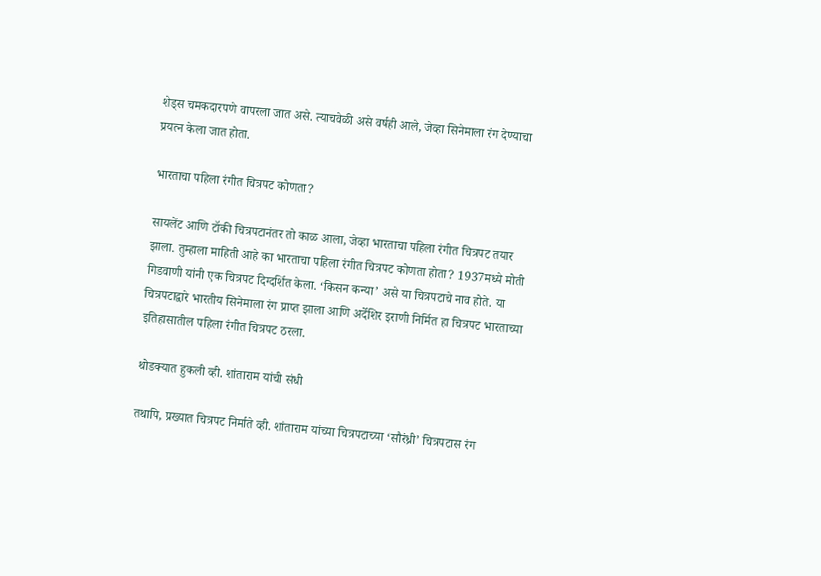शेड्स चमकदारपणे वापरला जात असे. त्याचवेळी असे वर्षही आले, जेव्हा सिनेमाला रंग देण्याचा प्रयत्न केला जात होता.

भारताचा पहिला रंगीत चित्रपट कोणता?

सायलेंट आणि टॉकी चित्रपटानंतर तो काळ आला, जेव्हा भारताचा पहिला रंगीत चित्रपट तयार झाला. तुम्हाला माहिती आहे का भारताचा पहिला रंगीत चित्रपट कोणता होता? 1937मध्ये मोती गिडवाणी यांनी एक चित्रपट दिग्दर्शित केला. ‘किसन कन्या’ असे या चित्रपटाचे नाव होते. या चित्रपटाद्वारे भारतीय सिनेमाला रंग प्राप्त झाला आणि अर्देशिर इराणी निर्मित हा चित्रपट भारताच्या इतिहासातील पहिला रंगीत चित्रपट ठरला.

थोडक्यात हुकली व्ही. शांताराम यांची संधी

तथापि, प्रख्यात चित्रपट निर्माते व्ही. शांताराम यांच्या चित्रपटाच्या ‘सौरंध्री’ चित्रपटास रंग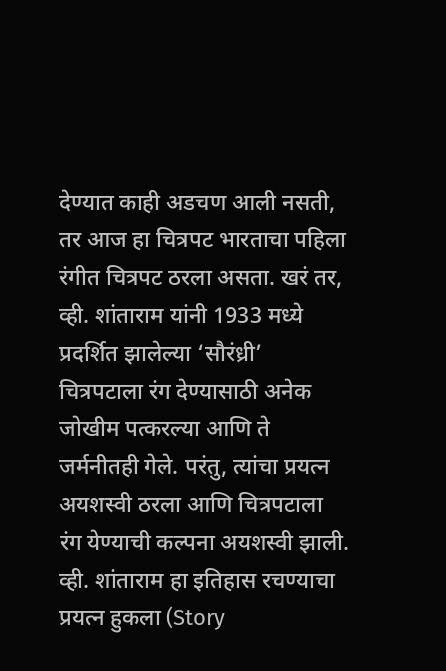देण्यात काही अडचण आली नसती, तर आज हा चित्रपट भारताचा पहिला रंगीत चित्रपट ठरला असता. खरं तर, व्ही. शांताराम यांनी 1933 मध्ये प्रदर्शित झालेल्या ‘सौरंध्री’ चित्रपटाला रंग देण्यासाठी अनेक जोखीम पत्करल्या आणि ते जर्मनीतही गेले. परंतु, त्यांचा प्रयत्न अयशस्वी ठरला आणि चित्रपटाला रंग येण्याची कल्पना अयशस्वी झाली. व्ही. शांताराम हा इतिहास रचण्याचा प्रयत्न हुकला (Story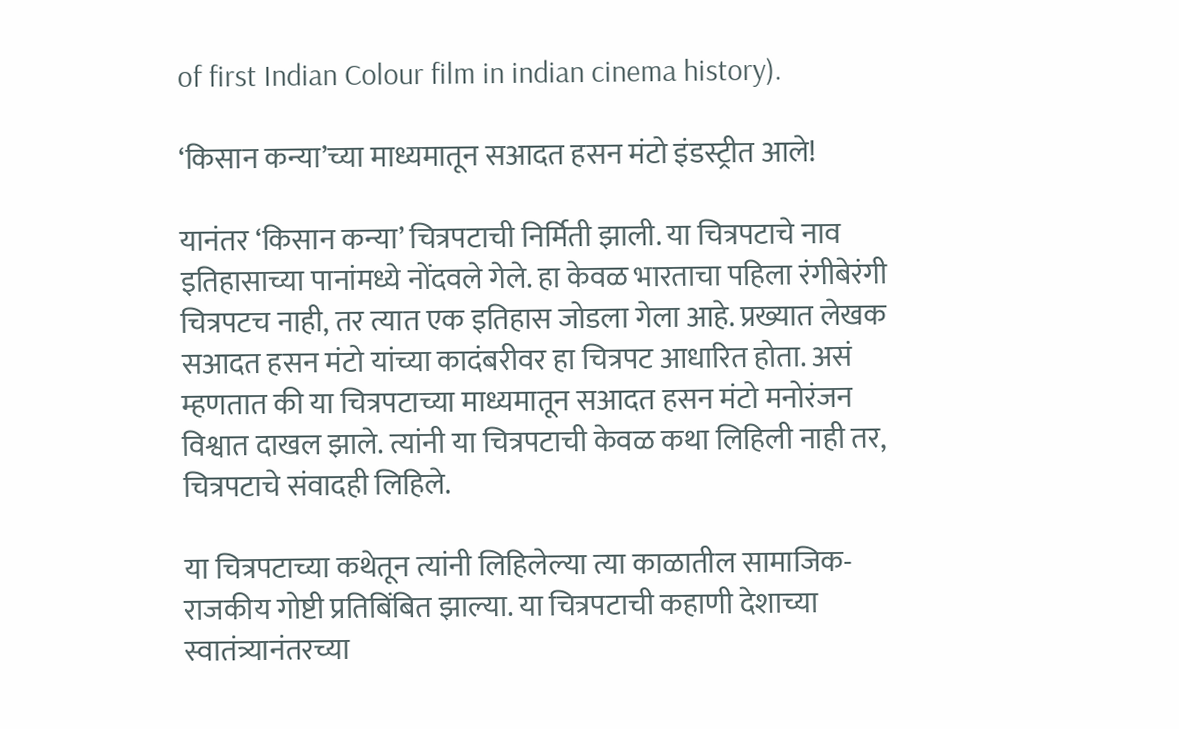of first Indian Colour film in indian cinema history).

‘किसान कन्या’च्या माध्यमातून सआदत हसन मंटो इंडस्ट्रीत आले!

यानंतर ‘किसान कन्या’ चित्रपटाची निर्मिती झाली. या चित्रपटाचे नाव इतिहासाच्या पानांमध्ये नोंदवले गेले. हा केवळ भारताचा पहिला रंगीबेरंगी चित्रपटच नाही, तर त्यात एक इतिहास जोडला गेला आहे. प्रख्यात लेखक सआदत हसन मंटो यांच्या कादंबरीवर हा चित्रपट आधारित होता. असं म्हणतात की या चित्रपटाच्या माध्यमातून सआदत हसन मंटो मनोरंजन विश्वात दाखल झाले. त्यांनी या चित्रपटाची केवळ कथा लिहिली नाही तर, चित्रपटाचे संवादही लिहिले.

या चित्रपटाच्या कथेतून त्यांनी लिहिलेल्या त्या काळातील सामाजिक-राजकीय गोष्टी प्रतिबिंबित झाल्या. या चित्रपटाची कहाणी देशाच्या स्वातंत्र्यानंतरच्या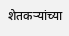शेतकऱ्यांच्या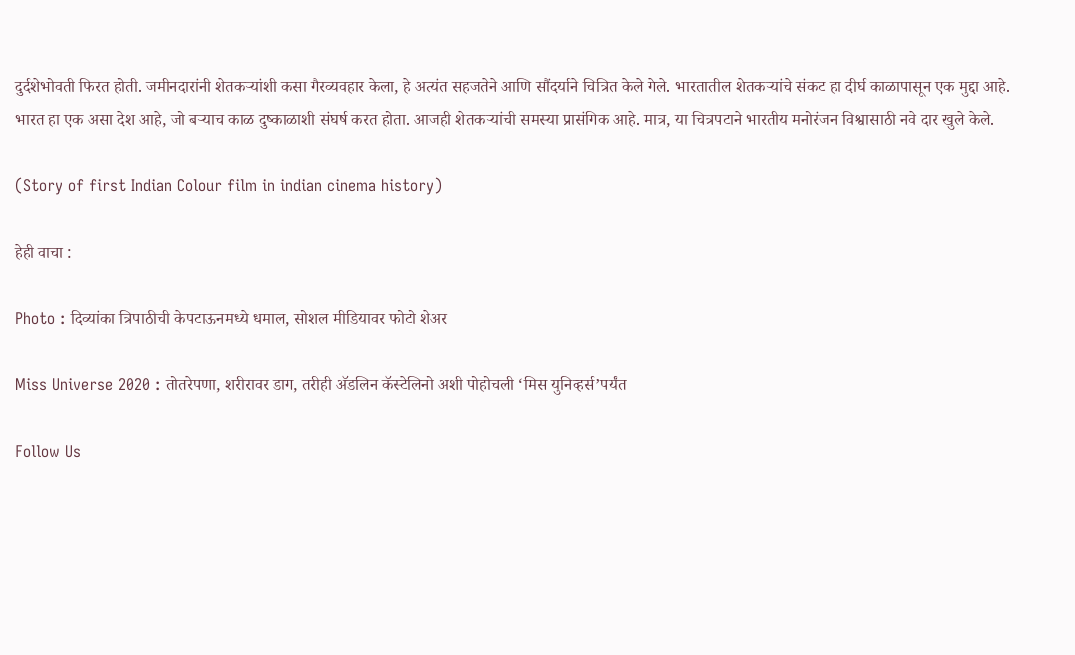दुर्दशेभोवती फिरत होती. जमीनदारांनी शेतकर्‍यांशी कसा गैरव्यवहार केला, हे अत्यंत सहजतेने आणि सौंदर्याने चित्रित केले गेले. भारतातील शेतकर्‍यांचे संकट हा दीर्घ काळापासून एक मुद्दा आहे. भारत हा एक असा देश आहे, जो बर्‍याच काळ दुष्काळाशी संघर्ष करत होता. आजही शेतकर्‍यांची समस्या प्रासंगिक आहे. मात्र, या चित्रपटाने भारतीय मनोरंजन विश्वासाठी नवे दार खुले केले.

(Story of first Indian Colour film in indian cinema history)

हेही वाचा :

Photo : दिव्यांका त्रिपाठीची केपटाऊनमध्ये धमाल, सोशल मीडियावर फोटो शेअर

Miss Universe 2020 : तोतरेपणा, शरीरावर डाग, तरीही अ‍ॅडलिन कॅस्टेलिनो अशी पोहोचली ‘मिस युनिव्हर्स’पर्यंत

Follow Us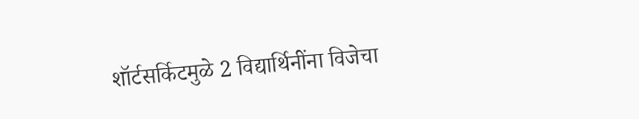शॉर्टसर्किटमुळे 2 विद्यार्थिनींना विजेचा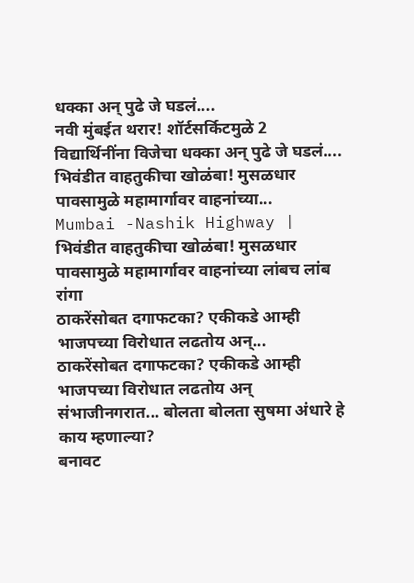धक्का अन् पुढे जे घडलं....
नवी मुंबईत थरार! शॉर्टसर्किटमुळे 2 विद्यार्थिनींना विजेचा धक्का अन् पुढे जे घडलं....
भिवंडीत वाहतुकीचा खोळंबा! मुसळधार पावसामुळे महामार्गावर वाहनांच्या...
Mumbai -Nashik Highway | भिवंडीत वाहतुकीचा खोळंबा! मुसळधार पावसामुळे महामार्गावर वाहनांच्या लांबच लांब रांगा
ठाकरेंसोबत दगाफटका? एकीकडे आम्ही भाजपच्या विरोधात लढतोय अन्...
ठाकरेंसोबत दगाफटका? एकीकडे आम्ही भाजपच्या विरोधात लढतोय अन् संभाजीनगरात... बोलता बोलता सुषमा अंधारे हे काय म्हणाल्या?
बनावट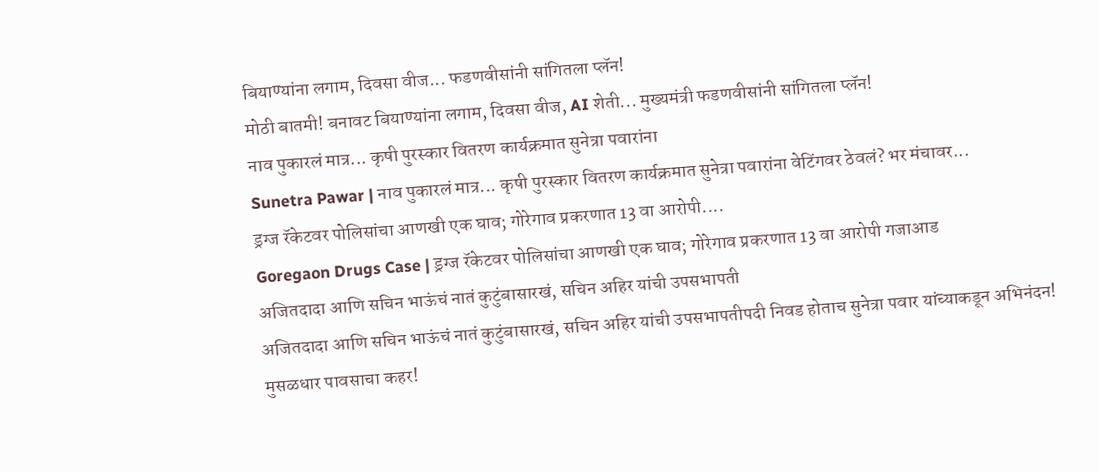बियाण्यांना लगाम, दिवसा वीज... फडणवीसांनी सांगितला प्लॅन!
मोठी बातमी! बनावट बियाण्यांना लगाम, दिवसा वीज, AI शेती... मुख्यमंत्री फडणवीसांनी सांगितला प्लॅन!
नाव पुकारलं मात्र... कृषी पुरस्कार वितरण कार्यक्रमात सुनेत्रा पवारांना
Sunetra Pawar | नाव पुकारलं मात्र... कृषी पुरस्कार वितरण कार्यक्रमात सुनेत्रा पवारांना वेटिंगवर ठेवलं? भर मंचावर...
ड्रग्ज रॅकेटवर पोलिसांचा आणखी एक घाव; गोरेगाव प्रकरणात 13 वा आरोपी....
Goregaon Drugs Case | ड्रग्ज रॅकेटवर पोलिसांचा आणखी एक घाव; गोरेगाव प्रकरणात 13 वा आरोपी गजाआड
अजितदादा आणि सचिन भाऊंचं नातं कुटुंबासारखं, सचिन अहिर यांची उपसभापती
अजितदादा आणि सचिन भाऊंचं नातं कुटुंबासारखं, सचिन अहिर यांची उपसभापतीपदी निवड होताच सुनेत्रा पवार यांच्याकडून अभिनंदन!
मुसळधार पावसाचा कहर!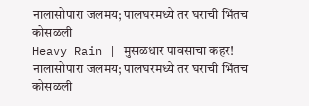नालासोपारा जलमय; पालघरमध्ये तर घराची भिंतच कोसळली
Heavy Rain | मुसळधार पावसाचा कहर! नालासोपारा जलमय; पालघरमध्ये तर घराची भिंतच कोसळली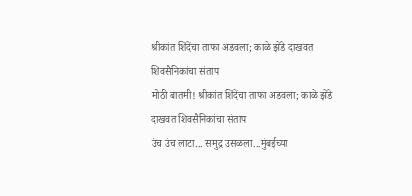श्रीकांत शिंदेंचा ताफा अडवला; काळे झेंडे दाखवत शिवसैनिकांचा संताप
मोठी बातमी! श्रीकांत शिंदेंचा ताफा अडवला; काळे झेंडे दाखवत शिवसैनिकांचा संताप
उंच उंच लाटा... समुद्र उसळला...मुंबईच्या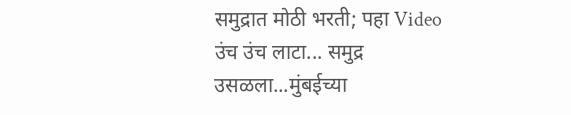समुद्रात मोठी भरती; पहा Video
उंच उंच लाटा... समुद्र उसळला...मुंबईच्या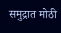समुद्रात मोठी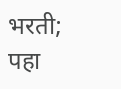भरती; पहा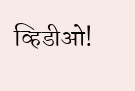व्हिडीओ!